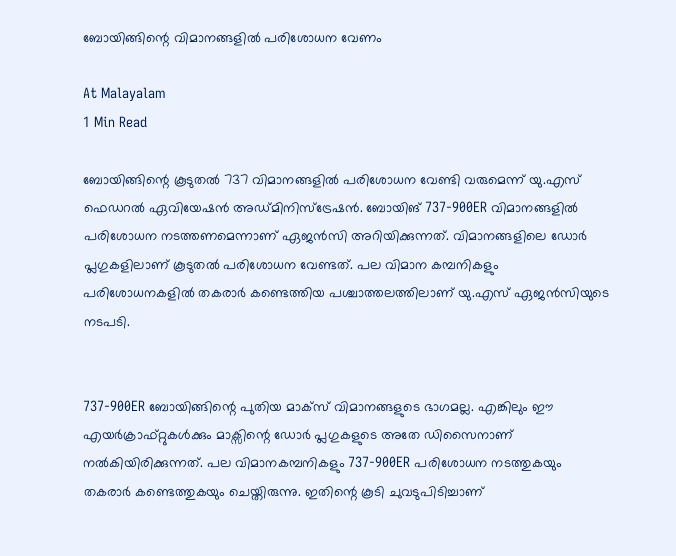ബോയിങ്ങിന്റെ വിമാനങ്ങളിൽ പരിശോധന വേണം

At Malayalam
1 Min Read

ബോയിങ്ങിന്റെ കൂടുതൽ 737 വിമാനങ്ങളിൽ പരിശോധന വേണ്ടി വരുമെന്ന് യു.എസ് ഫെഡറൽ ഏവിയേഷൻ അഡ്മിനിസ്ട്രേഷൻ. ബോയിങ് 737-900ER വിമാനങ്ങളിൽ പരിശോധന നടത്തണമെന്നാണ് ഏജൻസി അറിയിക്കുന്നത്. വിമാനങ്ങളിലെ ഡോർ പ്ലഗുകളിലാണ് കൂടുതൽ പരിശോധന വേണ്ടത്. പല വിമാന കമ്പനികളും പരിശോധനകളിൽ തകരാർ കണ്ടെത്തിയ പശ്ചാത്തലത്തിലാണ് യു.എസ് ഏജൻസിയുടെ നടപടി.


737-900ER ബോയിങ്ങിന്റെ പുതിയ മാക്സ് വിമാനങ്ങളുടെ ഭാഗമല്ല. എങ്കിലും ഈ എയർക്രാഫ്റ്റുകൾക്കും മാക്സിന്റെ ഡോർ പ്ലഗുകളുടെ അതേ ഡിസൈനാണ് നൽകിയിരിക്കുന്നത്. പല വിമാനകമ്പനികളും 737-900ER പരിശോധന നടത്തുകയും തകരാർ കണ്ടെത്തുകയും ചെയ്തിരുന്നു. ഇതിന്റെ കൂടി ചുവടുപിടിച്ചാണ്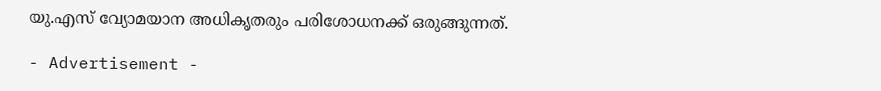യു.എസ് വ്യോമയാന അധികൃതരും പരിശോധനക്ക് ഒരുങ്ങുന്നത്.

- Advertisement -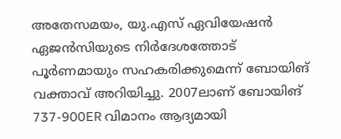അതേസമയം, യു.എസ് ഏവിയേഷൻ ഏജൻസിയുടെ നിർദേശത്തോട് പൂർണമായും സഹകരിക്കുമെന്ന് ബോയിങ് വക്താവ് അറിയിച്ചു. 2007ലാണ് ബോയിങ് 737-900ER വിമാനം ആദ്യമായി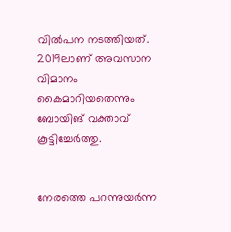വിൽപന നടത്തിയത്. 2019ലാണ് അവസാന വിമാനം കൈമാറിയതെന്നും ബോയിങ് വക്താവ് കൂട്ടിച്ചേർത്തു.


നേരത്തെ പറന്നുയർന്ന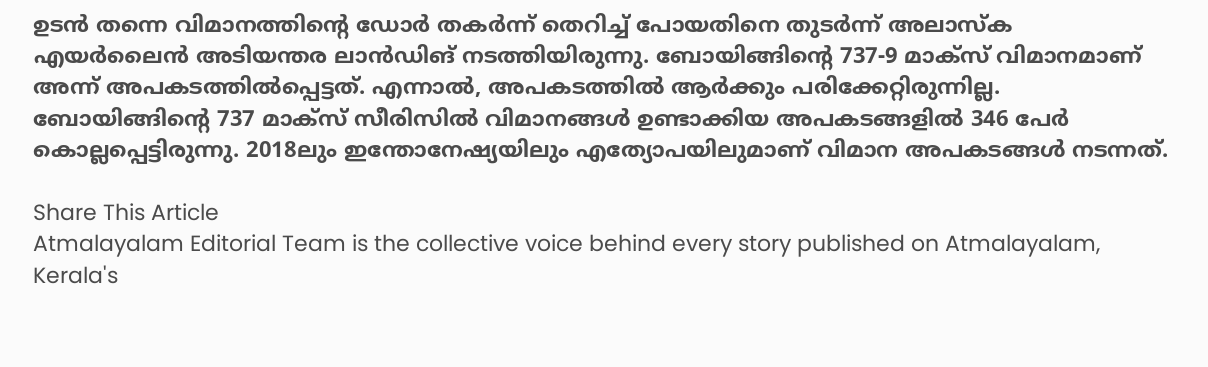ഉടൻ തന്നെ വിമാനത്തിന്‍റെ ഡോർ തകർന്ന് തെറിച്ച് പോയതിനെ തുടർന്ന് അലാസ്ക എയർലൈൻ അടിയന്തര ലാൻഡിങ് നടത്തിയിരുന്നു. ബോയിങ്ങിന്റെ 737-9 മാക്സ് വിമാനമാണ് അന്ന് അപകടത്തിൽപ്പെട്ടത്. എന്നാൽ, അപകടത്തിൽ ആർക്കും പരിക്കേറ്റിരുന്നില്ല. ബോയിങ്ങിന്റെ 737 മാക്സ് സീരിസിൽ വിമാനങ്ങൾ ഉണ്ടാക്കിയ അപകടങ്ങളിൽ 346 പേർ കൊല്ലപ്പെട്ടിരുന്നു. 2018ലും ഇന്തോനേഷ്യയിലും എത്യോപയിലുമാണ് വിമാന അപകടങ്ങൾ നടന്നത്.

Share This Article
Atmalayalam Editorial Team is the collective voice behind every story published on Atmalayalam, Kerala's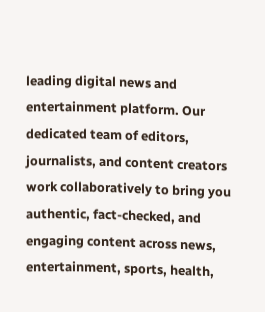leading digital news and entertainment platform. Our dedicated team of editors, journalists, and content creators work collaboratively to bring you authentic, fact-checked, and engaging content across news, entertainment, sports, health,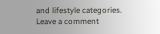and lifestyle categories.
Leave a comment